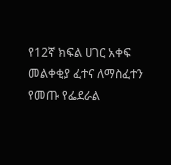የ12ኛ ክፍል ሀገር አቀፍ መልቀቂያ ፈተና ለማስፈተን የመጡ የፌደራል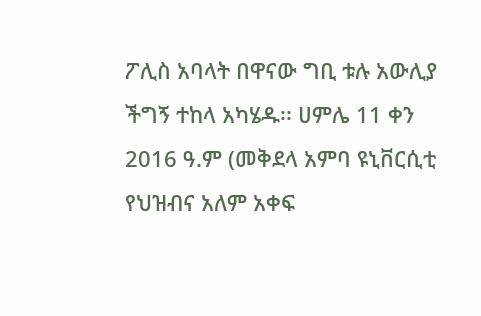ፖሊስ አባላት በዋናው ግቢ ቱሉ አውሊያ ችግኝ ተከላ አካሄዱ፡፡ ሀምሌ 11 ቀን 2016 ዓ.ም (መቅደላ አምባ ዩኒቨርሲቲ የህዝብና አለም አቀፍ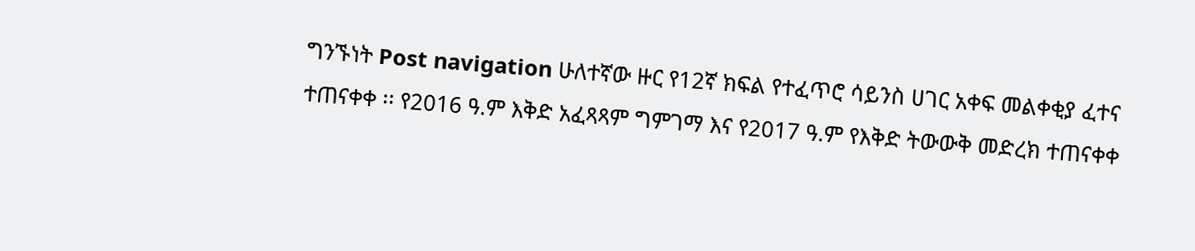ግንኙነት Post navigation ሁለተኛው ዙር የ12ኛ ክፍል የተፈጥሮ ሳይንስ ሀገር አቀፍ መልቀቂያ ፈተና ተጠናቀቀ ፡፡ የ2016 ዓ.ም እቅድ አፈጻጻም ግምገማ እና የ2017 ዓ.ም የእቅድ ትውውቅ መድረክ ተጠናቀቀ